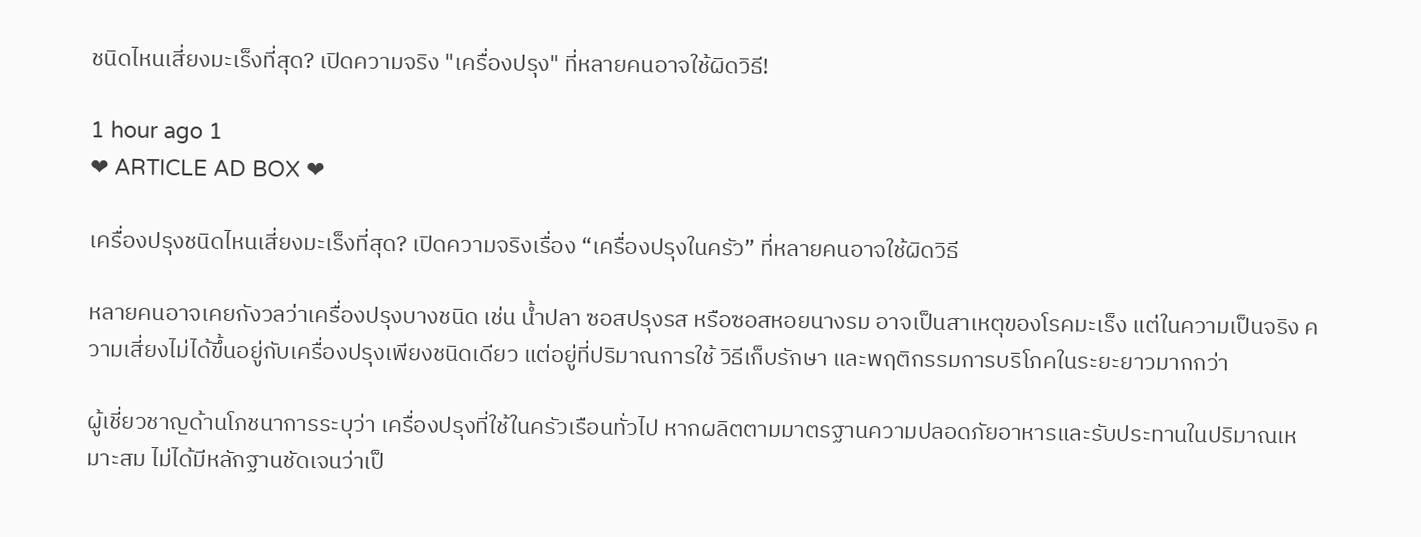ชนิดไหนเสี่ยงมะเร็งที่สุด? เปิดความจริง "เครื่องปรุง" ที่หลายคนอาจใช้ผิดวิธี!

1 hour ago 1
❤ ARTICLE AD BOX ❤

เครื่องปรุงชนิดไหนเสี่ยงมะเร็งที่สุด? เปิดความจริงเรื่อง “เครื่องปรุงในครัว” ที่หลายคนอาจใช้ผิดวิธี

หลายคนอาจเคยกังวลว่าเครื่องปรุงบางชนิด เช่น น้ำปลา ซอสปรุงรส หรือซอสหอยนางรม อาจเป็นสาเหตุของโรคมะเร็ง แต่ในความเป็นจริง ความเสี่ยงไม่ได้ขึ้นอยู่กับเครื่องปรุงเพียงชนิดเดียว แต่อยู่ที่ปริมาณการใช้ วิธีเก็บรักษา และพฤติกรรมการบริโภคในระยะยาวมากกว่า

ผู้เชี่ยวชาญด้านโภชนาการระบุว่า เครื่องปรุงที่ใช้ในครัวเรือนทั่วไป หากผลิตตามมาตรฐานความปลอดภัยอาหารและรับประทานในปริมาณเหมาะสม ไม่ได้มีหลักฐานชัดเจนว่าเป็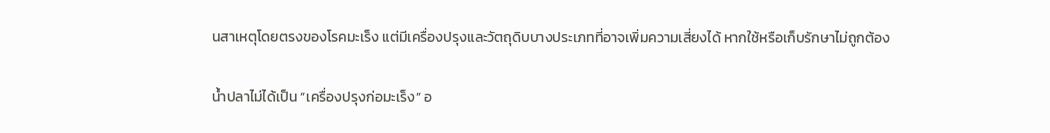นสาเหตุโดยตรงของโรคมะเร็ง แต่มีเครื่องปรุงและวัตถุดิบบางประเภทที่อาจเพิ่มความเสี่ยงได้ หากใช้หรือเก็บรักษาไม่ถูกต้อง

น้ำปลาไม่ได้เป็น “เครื่องปรุงก่อมะเร็ง” อ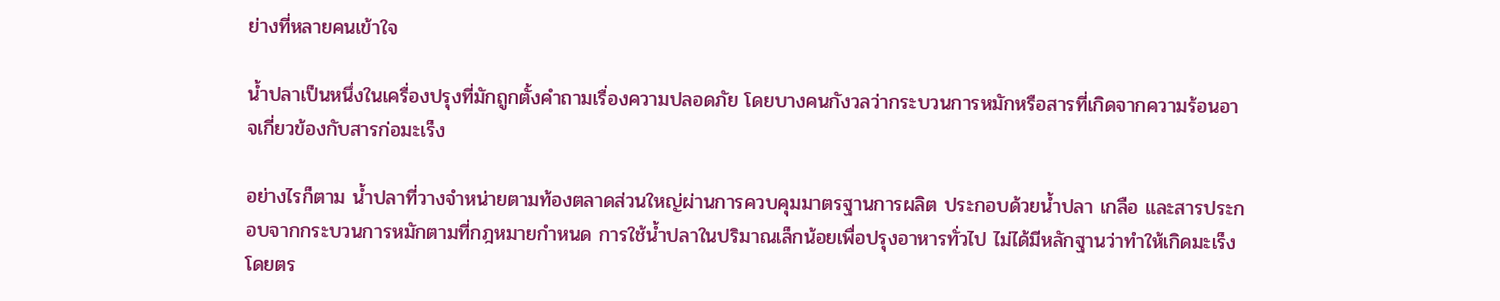ย่างที่หลายคนเข้าใจ

น้ำปลาเป็นหนึ่งในเครื่องปรุงที่มักถูกตั้งคำถามเรื่องความปลอดภัย โดยบางคนกังวลว่ากระบวนการหมักหรือสารที่เกิดจากความร้อนอาจเกี่ยวข้องกับสารก่อมะเร็ง

อย่างไรก็ตาม น้ำปลาที่วางจำหน่ายตามท้องตลาดส่วนใหญ่ผ่านการควบคุมมาตรฐานการผลิต ประกอบด้วยน้ำปลา เกลือ และสารประกอบจากกระบวนการหมักตามที่กฎหมายกำหนด การใช้น้ำปลาในปริมาณเล็กน้อยเพื่อปรุงอาหารทั่วไป ไม่ได้มีหลักฐานว่าทำให้เกิดมะเร็งโดยตร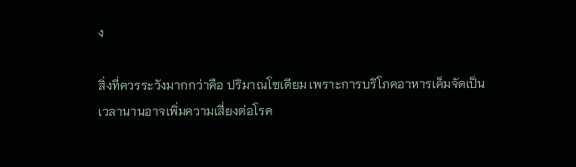ง

สิ่งที่ควรระวังมากกว่าคือ ปริมาณโซเดียม เพราะการบริโภคอาหารเค็มจัดเป็นเวลานานอาจเพิ่มความเสี่ยงต่อโรค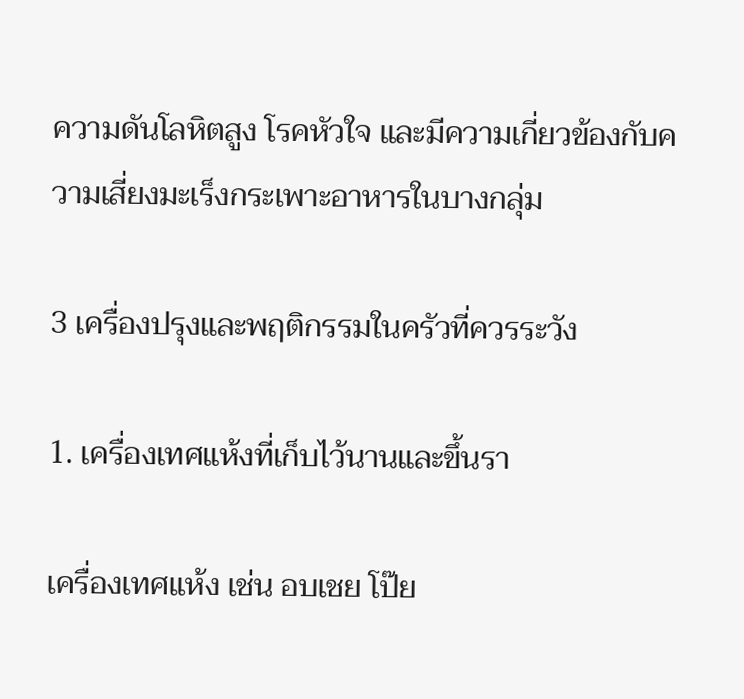ความดันโลหิตสูง โรคหัวใจ และมีความเกี่ยวข้องกับความเสี่ยงมะเร็งกระเพาะอาหารในบางกลุ่ม

3 เครื่องปรุงและพฤติกรรมในครัวที่ควรระวัง

1. เครื่องเทศแห้งที่เก็บไว้นานและขึ้นรา

เครื่องเทศแห้ง เช่น อบเชย โป๊ย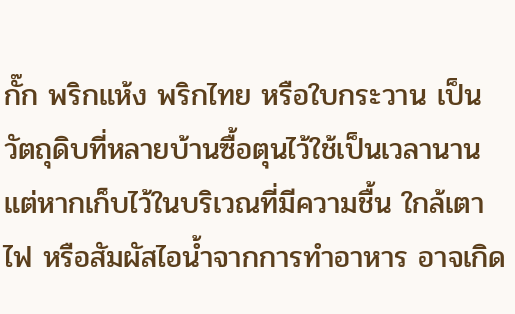กั๊ก พริกแห้ง พริกไทย หรือใบกระวาน เป็นวัตถุดิบที่หลายบ้านซื้อตุนไว้ใช้เป็นเวลานาน แต่หากเก็บไว้ในบริเวณที่มีความชื้น ใกล้เตาไฟ หรือสัมผัสไอน้ำจากการทำอาหาร อาจเกิด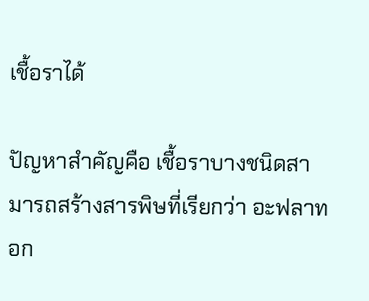เชื้อราได้

ปัญหาสำคัญคือ เชื้อราบางชนิดสามารถสร้างสารพิษที่เรียกว่า อะฟลาทอก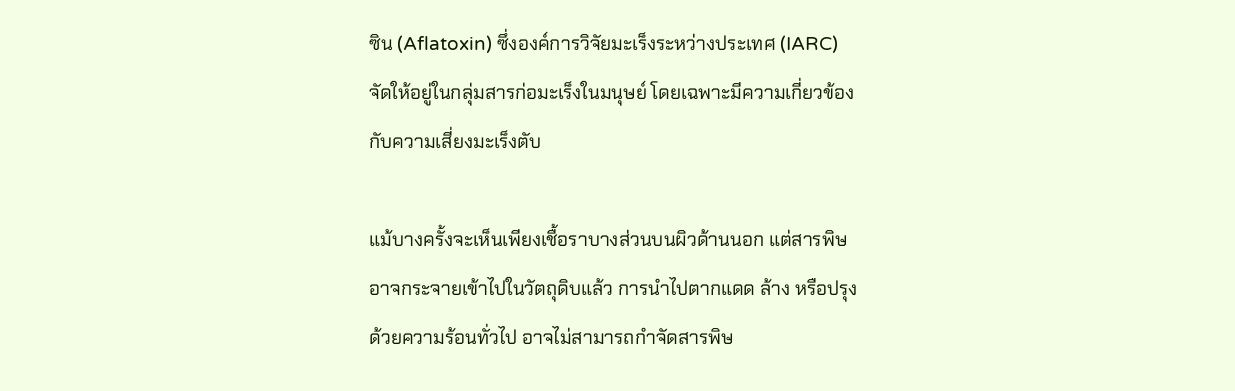ซิน (Aflatoxin) ซึ่งองค์การวิจัยมะเร็งระหว่างประเทศ (IARC) จัดให้อยู่ในกลุ่มสารก่อมะเร็งในมนุษย์ โดยเฉพาะมีความเกี่ยวข้องกับความเสี่ยงมะเร็งตับ

แม้บางครั้งจะเห็นเพียงเชื้อราบางส่วนบนผิวด้านนอก แต่สารพิษอาจกระจายเข้าไปในวัตถุดิบแล้ว การนำไปตากแดด ล้าง หรือปรุงด้วยความร้อนทั่วไป อาจไม่สามารถกำจัดสารพิษ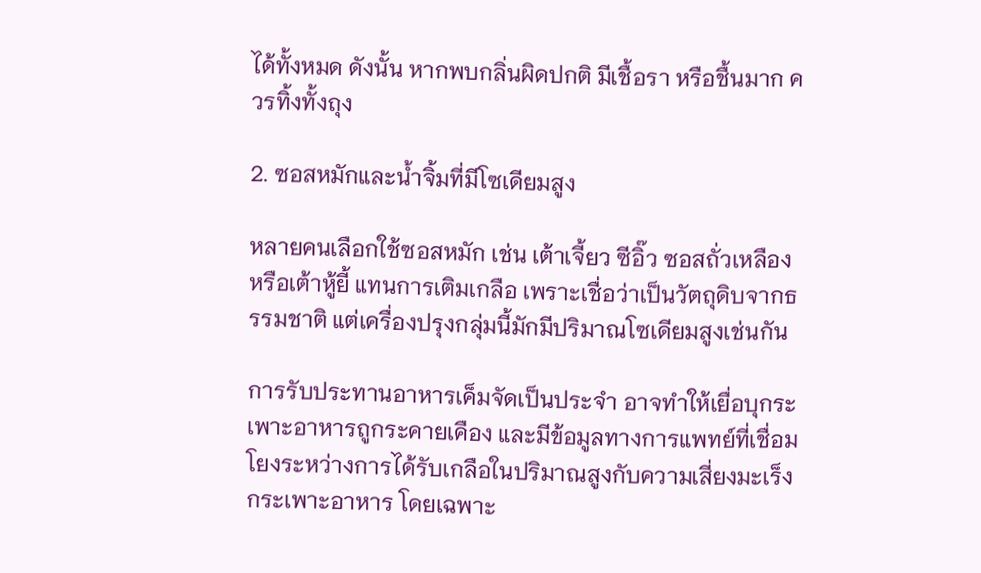ได้ทั้งหมด ดังนั้น หากพบกลิ่นผิดปกติ มีเชื้อรา หรือชื้นมาก ควรทิ้งทั้งถุง

2. ซอสหมักและน้ำจิ้มที่มีโซเดียมสูง

หลายคนเลือกใช้ซอสหมัก เช่น เต้าเจี้ยว ซีอิ๊ว ซอสถั่วเหลือง หรือเต้าหู้ยี้ แทนการเติมเกลือ เพราะเชื่อว่าเป็นวัตถุดิบจากธรรมชาติ แต่เครื่องปรุงกลุ่มนี้มักมีปริมาณโซเดียมสูงเช่นกัน

การรับประทานอาหารเค็มจัดเป็นประจำ อาจทำให้เยื่อบุกระเพาะอาหารถูกระคายเคือง และมีข้อมูลทางการแพทย์ที่เชื่อมโยงระหว่างการได้รับเกลือในปริมาณสูงกับความเสี่ยงมะเร็งกระเพาะอาหาร โดยเฉพาะ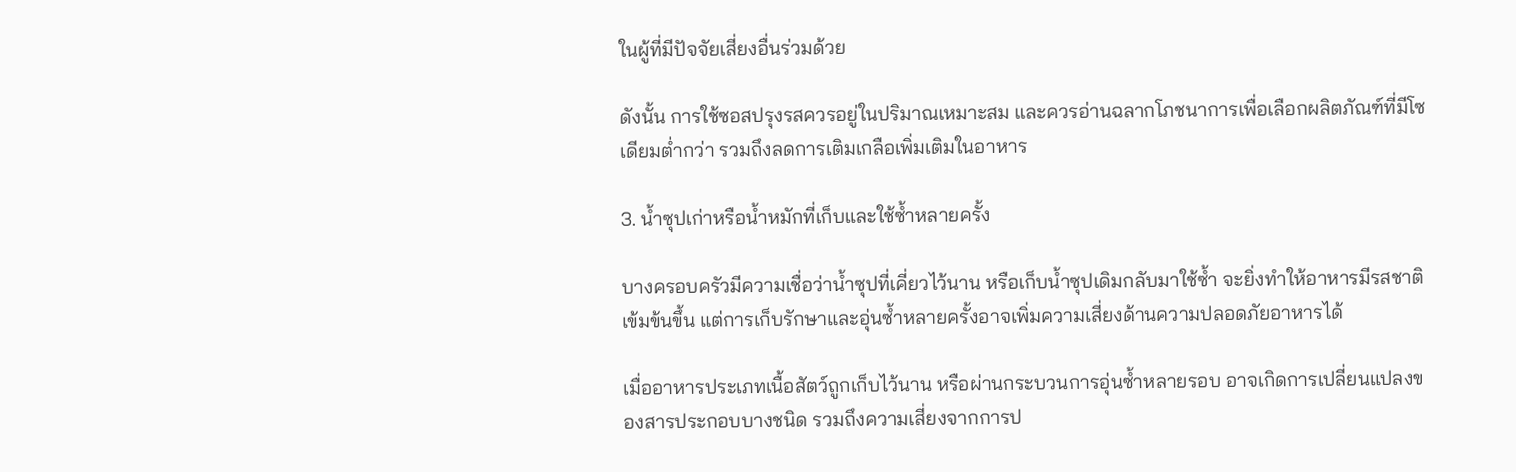ในผู้ที่มีปัจจัยเสี่ยงอื่นร่วมด้วย

ดังนั้น การใช้ซอสปรุงรสควรอยู่ในปริมาณเหมาะสม และควรอ่านฉลากโภชนาการเพื่อเลือกผลิตภัณฑ์ที่มีโซเดียมต่ำกว่า รวมถึงลดการเติมเกลือเพิ่มเติมในอาหาร

3. น้ำซุปเก่าหรือน้ำหมักที่เก็บและใช้ซ้ำหลายครั้ง

บางครอบครัวมีความเชื่อว่าน้ำซุปที่เคี่ยวไว้นาน หรือเก็บน้ำซุปเดิมกลับมาใช้ซ้ำ จะยิ่งทำให้อาหารมีรสชาติเข้มข้นขึ้น แต่การเก็บรักษาและอุ่นซ้ำหลายครั้งอาจเพิ่มความเสี่ยงด้านความปลอดภัยอาหารได้

เมื่ออาหารประเภทเนื้อสัตว์ถูกเก็บไว้นาน หรือผ่านกระบวนการอุ่นซ้ำหลายรอบ อาจเกิดการเปลี่ยนแปลงของสารประกอบบางชนิด รวมถึงความเสี่ยงจากการป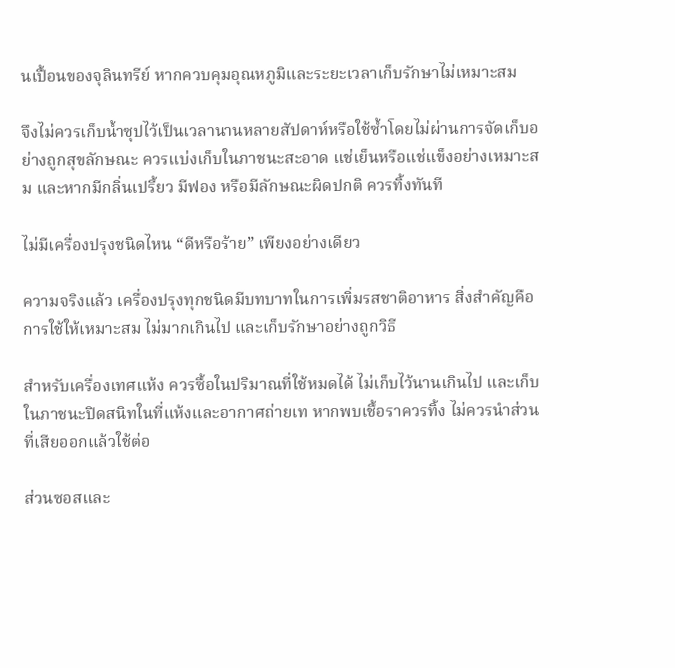นเปื้อนของจุลินทรีย์ หากควบคุมอุณหภูมิและระยะเวลาเก็บรักษาไม่เหมาะสม

จึงไม่ควรเก็บน้ำซุปไว้เป็นเวลานานหลายสัปดาห์หรือใช้ซ้ำโดยไม่ผ่านการจัดเก็บอย่างถูกสุขลักษณะ ควรแบ่งเก็บในภาชนะสะอาด แช่เย็นหรือแช่แข็งอย่างเหมาะสม และหากมีกลิ่นเปรี้ยว มีฟอง หรือมีลักษณะผิดปกติ ควรทิ้งทันที

ไม่มีเครื่องปรุงชนิดไหน “ดีหรือร้าย” เพียงอย่างเดียว

ความจริงแล้ว เครื่องปรุงทุกชนิดมีบทบาทในการเพิ่มรสชาติอาหาร สิ่งสำคัญคือการใช้ให้เหมาะสม ไม่มากเกินไป และเก็บรักษาอย่างถูกวิธี

สำหรับเครื่องเทศแห้ง ควรซื้อในปริมาณที่ใช้หมดได้ ไม่เก็บไว้นานเกินไป และเก็บในภาชนะปิดสนิทในที่แห้งและอากาศถ่ายเท หากพบเชื้อราควรทิ้ง ไม่ควรนำส่วนที่เสียออกแล้วใช้ต่อ

ส่วนซอสและ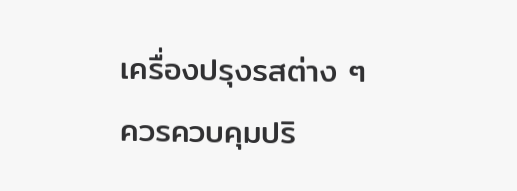เครื่องปรุงรสต่าง ๆ ควรควบคุมปริ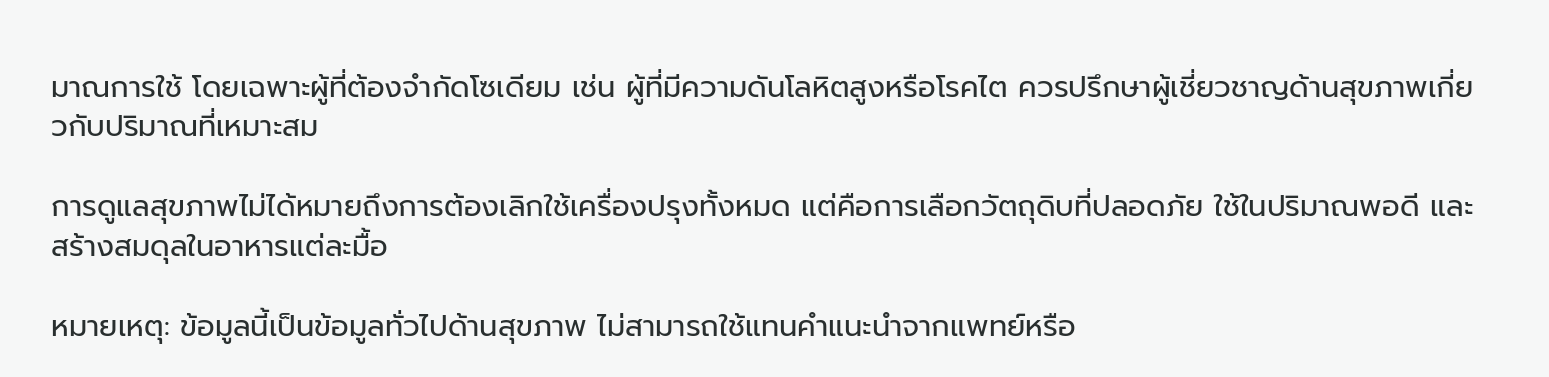มาณการใช้ โดยเฉพาะผู้ที่ต้องจำกัดโซเดียม เช่น ผู้ที่มีความดันโลหิตสูงหรือโรคไต ควรปรึกษาผู้เชี่ยวชาญด้านสุขภาพเกี่ยวกับปริมาณที่เหมาะสม

การดูแลสุขภาพไม่ได้หมายถึงการต้องเลิกใช้เครื่องปรุงทั้งหมด แต่คือการเลือกวัตถุดิบที่ปลอดภัย ใช้ในปริมาณพอดี และสร้างสมดุลในอาหารแต่ละมื้อ

หมายเหตุ: ข้อมูลนี้เป็นข้อมูลทั่วไปด้านสุขภาพ ไม่สามารถใช้แทนคำแนะนำจากแพทย์หรือ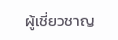ผู้เชี่ยวชาญ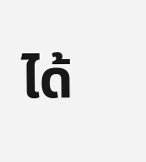ได้